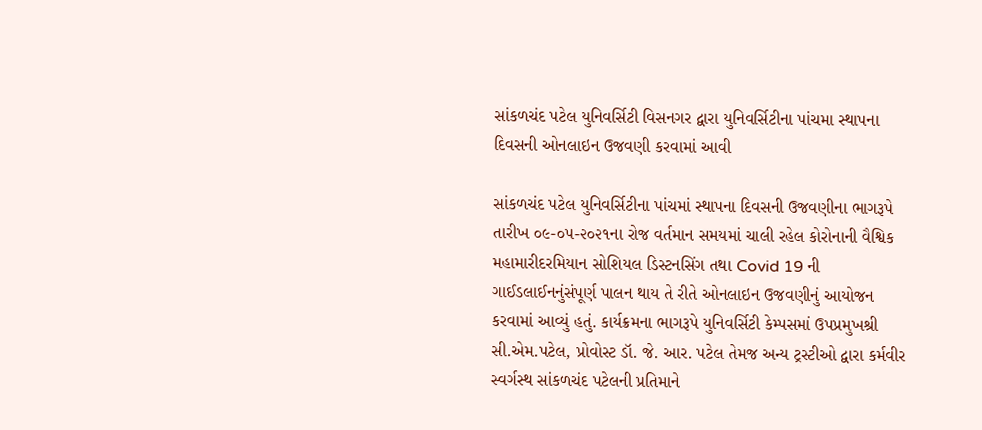સાંકળચંદ પટેલ યુનિવર્સિટી વિસનગર દ્વારા યુનિવર્સિટીના પાંચમા સ્થાપના દિવસની ઓનલાઇન ઉજવણી કરવામાં આવી

સાંકળચંદ પટેલ યુનિવર્સિટીના પાંચમાં સ્થાપના દિવસની ઉજવણીના ભાગરૂપે તારીખ ૦૯-૦૫-૨૦૨૧ના રોજ વર્તમાન સમયમાં ચાલી રહેલ કોરોનાની વૈશ્વિક મહામારીદરમિયાન સોશિયલ ડિસ્ટનસિંગ તથા Covid 19 ની ગાઈડલાઈનનુંસંપૂર્ણ પાલન થાય તે રીતે ઓનલાઇન ઉજવણીનું આયોજન કરવામાં આવ્યું હતું. કાર્યક્રમના ભાગરૂપે યુનિવર્સિટી કેમ્પસમાં ઉપપ્રમુખશ્રી સી.એમ.પટેલ, પ્રોવોસ્ટ ડૉ. જે. આર. પટેલ તેમજ અન્ય ટ્રસ્ટીઓ દ્વારા કર્મવીર સ્વર્ગસ્થ સાંકળચંદ પટેલની પ્રતિમાને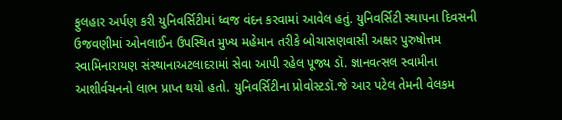ફુલહાર અર્પણ કરી યુનિવર્સિટીમાં ધ્વજ વંદન કરવામાં આવેલ હતું. યુનિવર્સિટી સ્થાપના દિવસની ઉજવણીમાં ઓનલાઈન ઉપસ્થિત મુખ્ય મહેમાન તરીકે બોચાસણવાસી અક્ષર પુરુષોત્તમ સ્વામિનારાયણ સંસ્થાનાઅટલાદરામાં સેવા આપી રહેલ પૂજ્ય ડૉ. જ્ઞાનવત્સલ સ્વામીના આશીર્વચનનો લાભ પ્રાપ્ત થયો હતો. યુનિવર્સિટીના પ્રોવોસ્ટડૉ.જે આર પટેલ તેમની વેલકમ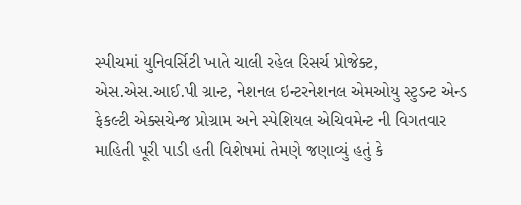સ્પીચમાં યુનિવર્સિટી ખાતે ચાલી રહેલ રિસર્ચ પ્રોજેક્ટ, એસ.એસ.આઈ.પી ગ્રાન્ટ, નેશનલ ઇન્ટરનેશનલ એમઓયુ સ્ટુડન્ટ એન્ડ ફેકલ્ટી એક્સચેન્જ પ્રોગ્રામ અને સ્પેશિયલ એચિવમેન્ટ ની વિગતવાર માહિતી પૂરી પાડી હતી વિશેષમાં તેમણે જણાવ્યું હતું કે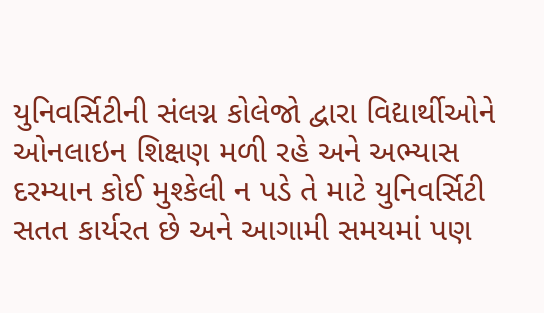યુનિવર્સિટીની સંલગ્ન કોલેજો દ્વારા વિદ્યાર્થીઓને ઓનલાઇન શિક્ષણ મળી રહે અને અભ્યાસ દરમ્યાન કોઈ મુશ્કેલી ન પડે તે માટે યુનિવર્સિટી સતત કાર્યરત છે અને આગામી સમયમાં પણ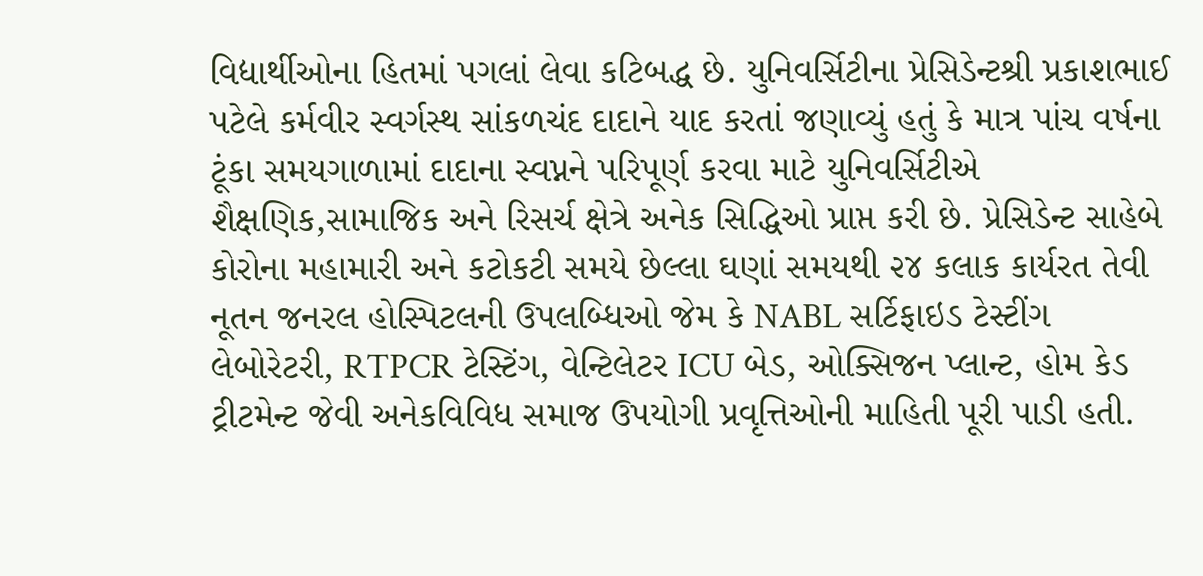વિદ્યાર્થીઓના હિતમાં પગલાં લેવા કટિબદ્ધ છે. યુનિવર્સિટીના પ્રેસિડેન્ટશ્રી પ્રકાશભાઈ પટેલે કર્મવીર સ્વર્ગસ્થ સાંકળચંદ દાદાને યાદ કરતાં જણાવ્યું હતું કે માત્ર પાંચ વર્ષના ટૂંકા સમયગાળામાં દાદાના સ્વપ્નને પરિપૂર્ણ કરવા માટે યુનિવર્સિટીએ શૈક્ષણિક,સામાજિક અને રિસર્ચ ક્ષેત્રે અનેક સિદ્ધિઓ પ્રાપ્ત કરી છે. પ્રેસિડેન્ટ સાહેબે કોરોના મહામારી અને કટોકટી સમયે છેલ્લા ઘણાં સમયથી ૨૪ કલાક કાર્યરત તેવી નૂતન જનરલ હોસ્પિટલની ઉપલબ્ધિઓ જેમ કે NABL સર્ટિફાઇડ ટેસ્ટીંગ લેબોરેટરી, RTPCR ટેસ્ટિંગ, વેન્ટિલેટર ICU બેડ, ઓક્સિજન પ્લાન્ટ, હોમ કેડ ટ્રીટમેન્ટ જેવી અનેકવિવિધ સમાજ ઉપયોગી પ્રવૃત્તિઓની માહિતી પૂરી પાડી હતી.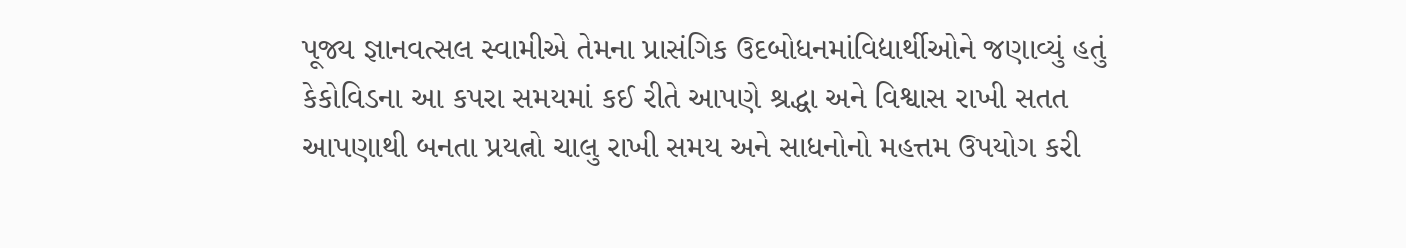પૂજ્ય જ્ઞાનવત્સલ સ્વામીએ તેમના પ્રાસંગિક ઉદબોધનમાંવિદ્યાર્થીઓને જણાવ્યું હતું કેકોવિડના આ કપરા સમયમાં કઈ રીતે આપણે શ્રદ્ધા અને વિશ્વાસ રાખી સતત આપણાથી બનતા પ્રયત્નો ચાલુ રાખી સમય અને સાધનોનો મહત્તમ ઉપયોગ કરી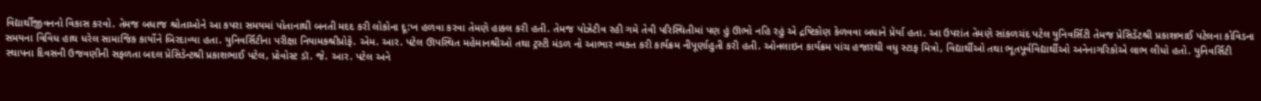વિદ્યાર્થીજીવનનો વિકાસ કરવો. તેમજ બધાજ શ્રોતાઓને આ કપરા સમયમાં પોતાનાથી બનતી મદદ કરી લોકોના દૂ:ખ હળવા કરવા તેમણે હાકલ કરી હતી. તેમજ પોઝેટીવ રહી ગમે તેવી પરિસ્થિતીમાં પણ હું ઊભો નહિ રહું એ દ્રષ્ટિકોણ કેળવવા બધાને પ્રેર્યા હતા. આ ઉપરાંત તેમણે સાંકળચંદ પટેલ યુનિવર્સિટી તેમજ પ્રેસિડેંટશ્રી પ્રકાશભાઈ પટેલના કોવિડના સમયના વિવિધ હાથ ધરેલ સામાજિક કાર્યોને બિરદાવ્યા હતા. યુનિવર્સિટીના પરીક્ષા નિયામકશ્રીપ્રોફે. એમ. આર. પટેલ ઊપસ્થિત મહેમાનશ્રીઓ તથા ટ્રસ્ટી મંડળ નો આભાર વ્યક્ત કરી કાર્યક્રમ નીપૂર્ણાહુતી કરી હતી. ઓનલાઇન કાર્યક્રમ પાંચ હજારથી વધુ સ્ટાફ મિત્રો, વિદ્યાર્થીઓ તથા ભૂતપૂર્વવિદ્યાર્થીઓ અનેનાગરિકોએ લાભ લીધો હતો. યુનિવર્સિટી સ્થાપના દિવસની ઉજવણીની સફળતા બદલ પ્રેસિડેન્ટશ્રી પ્રકાશભાઈ પટેલ, પ્રોવોસ્ટ ડૉ. જે. આર. પટેલ અને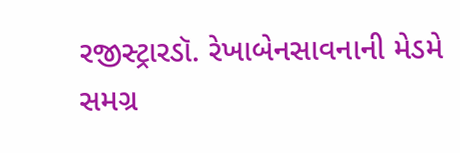રજીસ્ટ્રારડૉ. રેખાબેનસાવનાની મેડમે સમગ્ર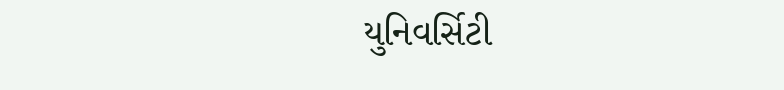યુનિવર્સિટી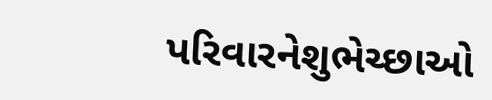પરિવારનેશુભેચ્છાઓ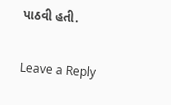પાઠવી હતી.

Leave a Reply